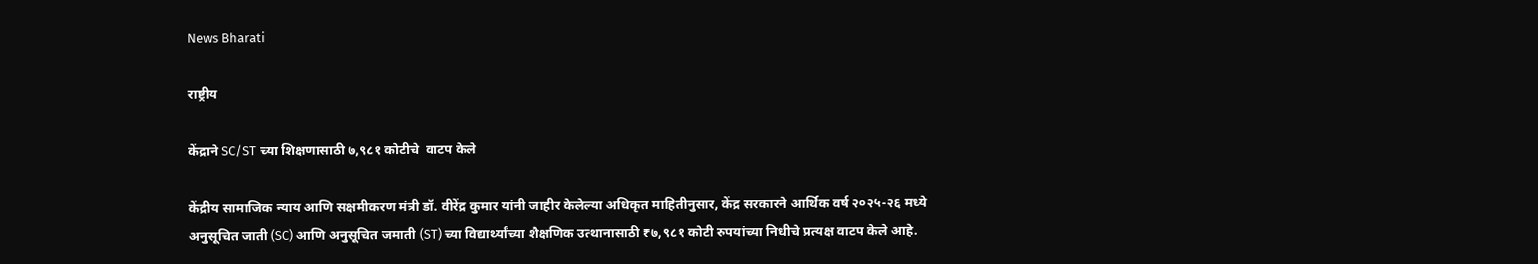News Bharati

राष्ट्रीय

केंद्राने SC/ST च्या शिक्षणासाठी ७,९८१ कोटीचे  वाटप केले

केंद्रीय सामाजिक न्याय आणि सक्षमीकरण मंत्री डॉ. वीरेंद्र कुमार यांनी जाहीर केलेल्या अधिकृत माहितीनुसार, केंद्र सरकारने आर्थिक वर्ष २०२५-२६ मध्ये अनुसूचित जाती (SC) आणि अनुसूचित जमाती (ST) च्या विद्यार्थ्यांच्या शैक्षणिक उत्थानासाठी ₹७,९८१ कोटी रुपयांच्या निधीचे प्रत्यक्ष वाटप केले आहे.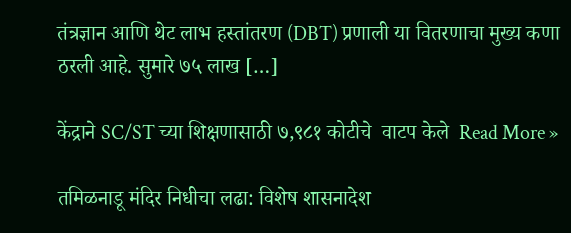तंत्रज्ञान आणि थेट लाभ हस्तांतरण (DBT) प्रणाली या वितरणाचा मुख्य कणा ठरली आहे. सुमारे ७५ लाख […]

केंद्राने SC/ST च्या शिक्षणासाठी ७,९८१ कोटीचे  वाटप केले  Read More »

तमिळनाडू मंदिर निधीचा लढा: विशेष शासनादेश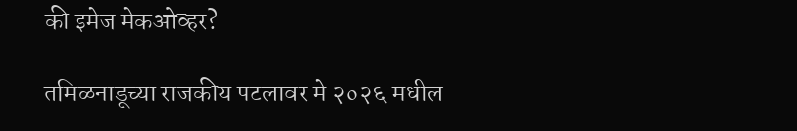की इमेज मेकओव्हर?

तमिळनाडूच्या राजकीय पटलावर मे २०२६ मधील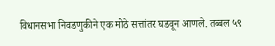विधानसभा निवडणुकीने एक मोठे सत्तांतर घडवून आणले. तब्बल ५९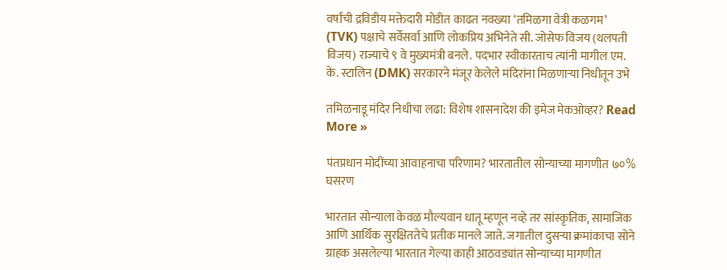वर्षांची द्रविडीय मक्तेदारी मोडीत काढत नवख्या ‘तमिळगा वेत्री कळगम’ (TVK) पक्षाचे सर्वेसर्वा आणि लोकप्रिय अभिनेते सी. जोसेफ विजय (थलपती विजय) राज्याचे ९ वे मुख्यमंत्री बनले. पदभार स्वीकारताच त्यांनी मागील एम. के. स्टालिन (DMK) सरकारने मंजूर केलेले मंदिरांना मिळणाऱ्या निधीतून उभे

तमिळनाडू मंदिर निधीचा लढा: विशेष शासनादेश की इमेज मेकओव्हर? Read More »

पंतप्रधान मोदींच्या आवाहनाचा परिणाम? भारतातील सोन्याच्या मागणीत ७०% घसरण

भारतात सोन्याला केवळ मौल्यवान धातू म्हणून नव्हे तर सांस्कृतिक, सामाजिक आणि आर्थिक सुरक्षिततेचे प्रतीक मानले जाते. जगातील दुसऱ्या क्रमांकाचा सोने ग्राहक असलेल्या भारतात गेल्या काही आठवड्यांत सोन्याच्या मागणीत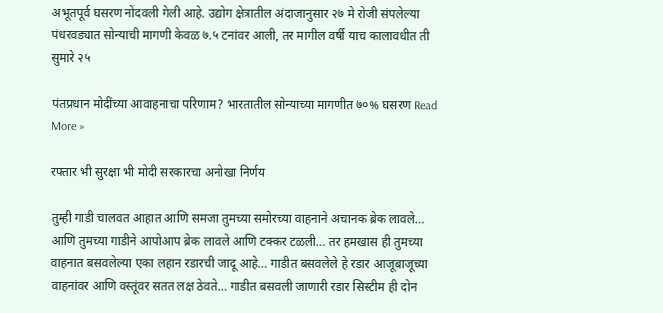अभूतपूर्व घसरण नोंदवली गेली आहे. उद्योग क्षेत्रातील अंदाजानुसार २७ मे रोजी संपलेल्या पंधरवड्यात सोन्याची मागणी केवळ ७.५ टनांवर आली, तर मागील वर्षी याच कालावधीत ती सुमारे २५

पंतप्रधान मोदींच्या आवाहनाचा परिणाम? भारतातील सोन्याच्या मागणीत ७०% घसरण Read More »

रफ्तार भी सुरक्षा भी मोदी सरकारचा अनोखा निर्णय

तुम्ही गाडी चालवत आहात आणि समजा तुमच्या समोरच्या वाहनाने अचानक ब्रेक लावले… आणि तुमच्या गाडीने आपोआप ब्रेक लावले आणि टक्कर टळली… तर हमखास ही तुमच्या वाहनात बसवलेल्या एका लहान रडारची जादू आहे… गाडीत बसवलेले हे रडार आजूबाजूच्या वाहनांवर आणि वस्तूंवर सतत लक्ष ठेवते… गाडीत बसवली जाणारी रडार सिस्टीम ही दोन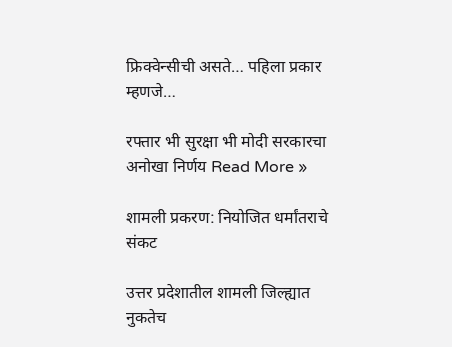फ्रिक्वेन्सीची असते… पहिला प्रकार म्हणजे…

रफ्तार भी सुरक्षा भी मोदी सरकारचा अनोखा निर्णय Read More »

शामली प्रकरण: नियोजित धर्मांतराचे संकट

उत्तर प्रदेशातील शामली जिल्ह्यात नुकतेच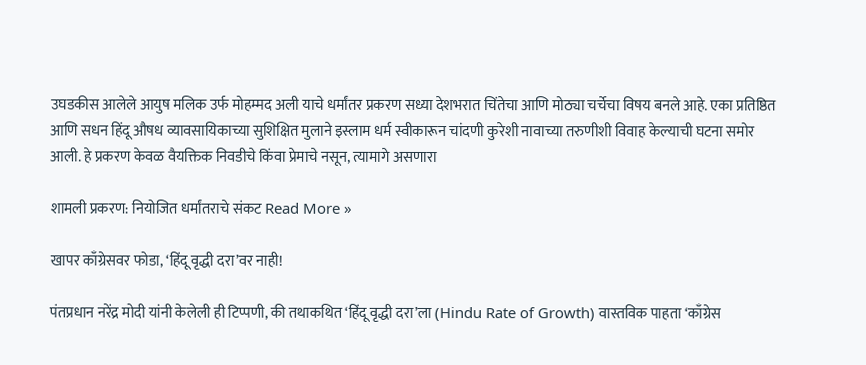उघडकीस आलेले आयुष मलिक उर्फ मोहम्मद अली याचे धर्मांतर प्रकरण सध्या देशभरात चिंतेचा आणि मोठ्या चर्चेचा विषय बनले आहे. एका प्रतिष्ठित आणि सधन हिंदू औषध व्यावसायिकाच्या सुशिक्षित मुलाने इस्लाम धर्म स्वीकारून चांदणी कुरेशी नावाच्या तरुणीशी विवाह केल्याची घटना समोर आली. हे प्रकरण केवळ वैयक्तिक निवडीचे किंवा प्रेमाचे नसून, त्यामागे असणारा

शामली प्रकरण: नियोजित धर्मांतराचे संकट Read More »

खापर काँग्रेसवर फोडा, ‘हिंदू वृद्धी दरा’वर नाही!

पंतप्रधान नरेंद्र मोदी यांनी केलेली ही टिप्पणी, की तथाकथित ‘हिंदू वृद्धी दरा’ला (Hindu Rate of Growth) वास्तविक पाहता ‘काँग्रेस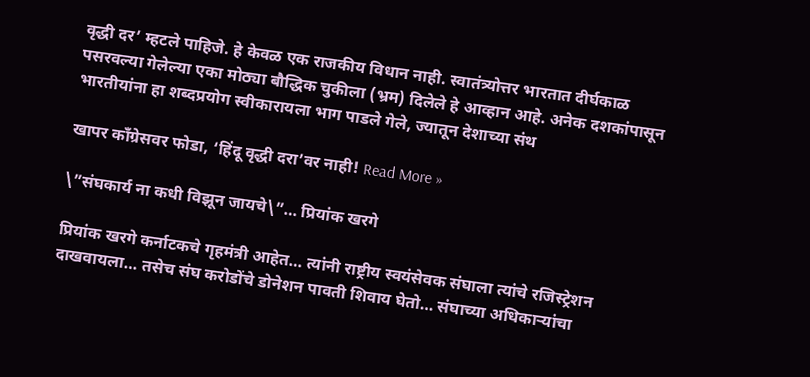वृद्धी दर’ म्हटले पाहिजे. हे केवळ एक राजकीय विधान नाही. स्वातंत्र्योत्तर भारतात दीर्घकाळ पसरवल्या गेलेल्या एका मोठ्या बौद्धिक चुकीला (भ्रम) दिलेले हे आव्हान आहे. अनेक दशकांपासून भारतीयांना हा शब्दप्रयोग स्वीकारायला भाग पाडले गेले, ज्यातून देशाच्या संथ

खापर काँग्रेसवर फोडा, ‘हिंदू वृद्धी दरा’वर नाही! Read More »

\”संघकार्य ना कधी विझून जायचे\”… प्रियांक खरगे

प्रियांक खरगे कर्नाटकचे गृहमंत्री आहेत… त्यांनी राष्ट्रीय स्वयंसेवक संघाला त्यांचे रजिस्ट्रेशन दाखवायला… तसेच संघ करोडोंचे डोनेशन पावती शिवाय घेतो… संघाच्या अधिकाऱ्यांचा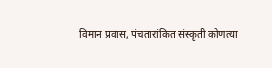विमान प्रवास, पंचतारांकित संस्कृती कोणत्या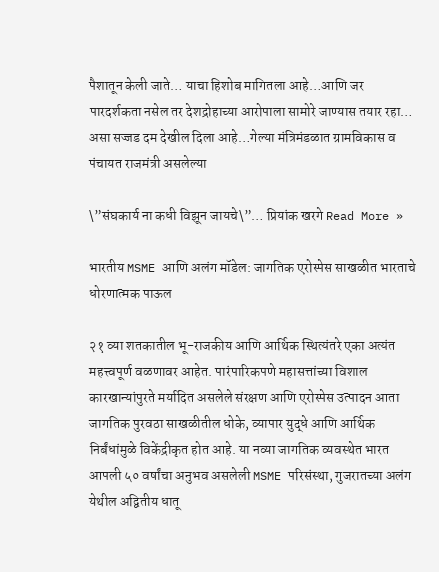पैशातून केली जाते… याचा हिशोब मागितला आहे…आणि जर पारदर्शकता नसेल तर देशद्रोहाच्या आरोपाला सामोरे जाण्यास तयार रहा… असा सज्जड दम देखील दिला आहे…गेल्या मंत्रिमंडळात ग्रामविकास व पंचायत राजमंत्री असलेल्या

\”संघकार्य ना कधी विझून जायचे\”… प्रियांक खरगे Read More »

भारतीय MSME आणि अलंग मॉडेल: जागतिक एरोस्पेस साखळीत भारताचे धोरणात्मक पाऊल

२१ व्या शतकातील भू-राजकीय आणि आर्थिक स्थित्यंतरे एका अत्यंत महत्त्वपूर्ण वळणावर आहेत. पारंपारिकपणे महासत्तांच्या विशाल कारखान्यांपुरते मर्यादित असलेले संरक्षण आणि एरोस्पेस उत्पादन आता जागतिक पुरवठा साखळीतील धोके, व्यापार युद्धे आणि आर्थिक निर्बंधांमुळे विकेंद्रीकृत होत आहे. या नव्या जागतिक व्यवस्थेत भारत आपली ५० वर्षांचा अनुभव असलेली MSME परिसंस्था, गुजरातच्या अलंग येथील अद्वितीय धातू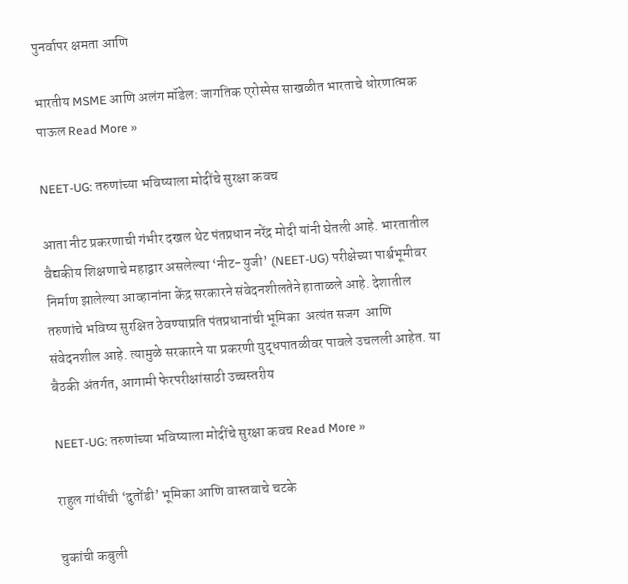पुनर्वापर क्षमता आणि

भारतीय MSME आणि अलंग मॉडेल: जागतिक एरोस्पेस साखळीत भारताचे धोरणात्मक पाऊल Read More »

NEET-UG: तरुणांच्या भविष्याला मोदींचे सुरक्षा कवच

आता नीट प्रकरणाची गंभीर दखल थेट पंतप्रधान नरेंद्र मोदी यांनी घेतली आहे. भारतातील वैद्यकीय शिक्षणाचे महाद्वार असलेल्या ‘नीट-युजी’ (NEET-UG) परीक्षेच्या पार्श्वभूमीवर निर्माण झालेल्या आव्हानांना केंद्र सरकारने संवेदनशीलतेने हाताळले आहे. देशातील तरुणांचे भविष्य सुरक्षित ठेवण्याप्रति पंतप्रधानांची भूमिका  अत्यंत सजग  आणि  संवेदनशील आहे. त्यामुळे सरकारने या प्रकरणी युद्धपातळीवर पावले उचलली आहेत. या बैठकी अंतर्गत, आगामी फेरपरीक्षांसाठी उच्चस्तरीय

NEET-UG: तरुणांच्या भविष्याला मोदींचे सुरक्षा कवच Read More »

राहुल गांधींची ‘दुतोंडी’ भूमिका आणि वास्तवाचे चटके

चुकांची कबुली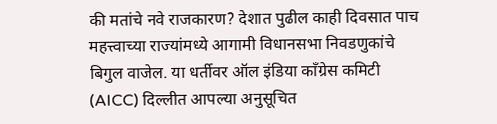की मतांचे नवे राजकारण? देशात पुढील काही दिवसात पाच महत्त्वाच्या राज्यांमध्ये आगामी विधानसभा निवडणुकांचे बिगुल वाजेल. या धर्तीवर ऑल इंडिया काँग्रेस कमिटी (AICC) दिल्लीत आपल्या अनुसूचित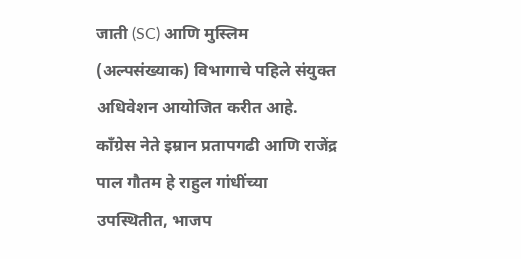जाती (SC) आणि मुस्लिम (अल्पसंख्याक) विभागाचे पहिले संयुक्त अधिवेशन आयोजित करीत आहे. काँग्रेस नेते इम्रान प्रतापगढी आणि राजेंद्र पाल गौतम हे राहुल गांधींच्या उपस्थितीत, भाजप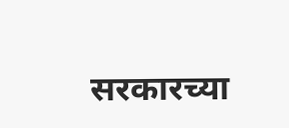सरकारच्या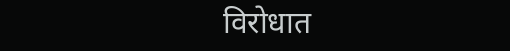विरोधात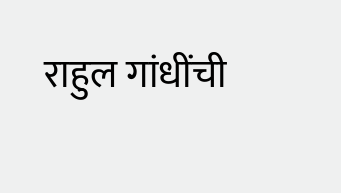राहुल गांधींची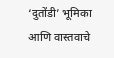‘दुतोंडी’ भूमिका आणि वास्तवाचे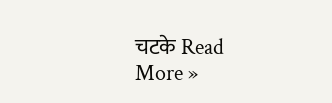चटके Read More »